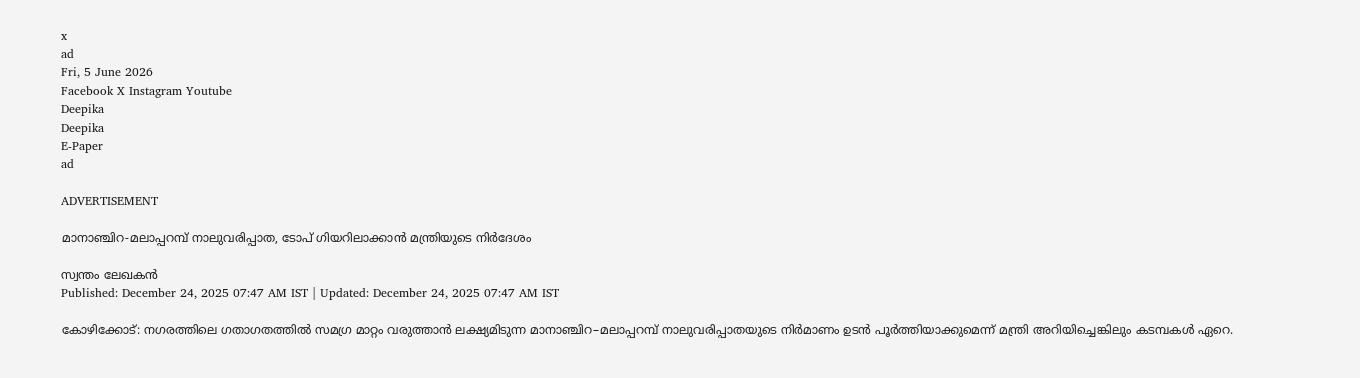x
ad
Fri, 5 June 2026
Facebook X Instagram Youtube
Deepika
Deepika
E-Paper
ad

ADVERTISEMENT

മാനാഞ്ചിറ-മലാപ്പറമ്പ് നാലുവരിപ്പാത, ടോപ് ഗിയറിലാക്കാന്‍ മന്ത്രിയുടെ നിര്‍ദേശം

സ്വന്തം ലേഖകന്‍
Published: December 24, 2025 07:47 AM IST | Updated: December 24, 2025 07:47 AM IST

കോഴിക്കോട്: നഗരത്തിലെ ഗതാഗതത്തിൽ സമഗ്ര മാറ്റം വരുത്താൻ ലക്ഷ്യമിടുന്ന മാനാഞ്ചിറ–മലാപ്പറമ്പ് നാലുവരിപ്പാതയുടെ നിർമാണം ഉടന്‍ പൂര്‍ത്തിയാക്കുമെന്ന് മന്ത്രി അറിയിച്ചെങ്കിലും കടമ്പകള്‍ ഏറെ.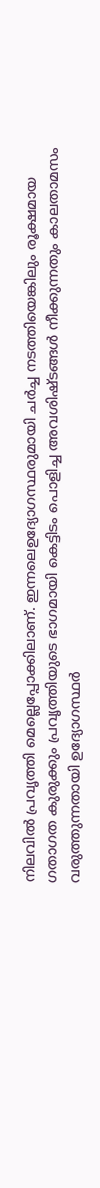നിലവില്‍ പ്രവൃത്തി മെല്ലെപ്പോക്കിലാണ്. ഇന്നലെഉദ്യോഗസ്ഥരുമായി ചര്‍ച്ച നടത്തിയെങ്കിലും രൂക്ഷമായ ഗതാഗത കുരുക്കും പ്രവൃത്തിയുടെ ഭാഗമായി കെട്ടിടം പൊളിച്ച അവശിഷ്ടങ്ങള്‍ നീക്കുന്നതും കാലതാമസം വരുത്തുന്നതായി ഉദ്യോഗസ്ഥര്‍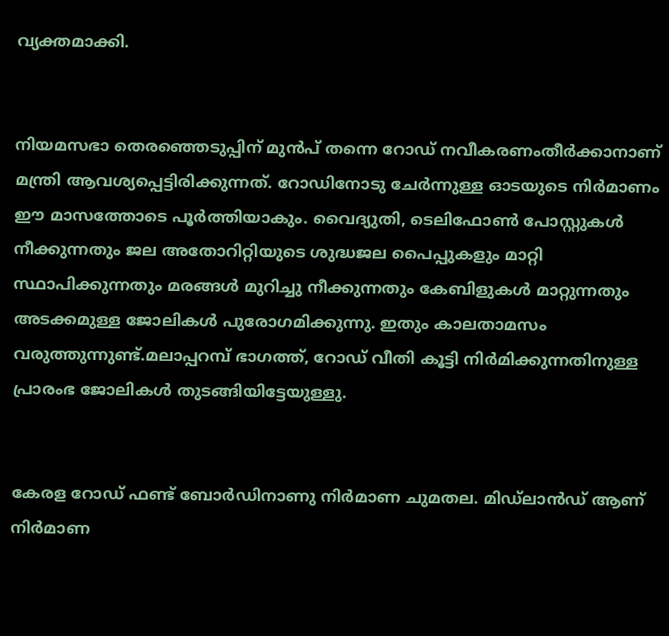വ്യക്തമാക്കി.


നിയമസഭാ തെരഞ്ഞെടുപ്പിന് മുന്‍പ് തന്നെ റോഡ് നവീകരണംതീര്‍ക്കാനാണ് മന്ത്രി ആവശ്യപ്പെട്ടിരിക്കുന്നത്. റോഡിനോടു ചേർന്നുള്ള ഓടയുടെ നിർമാണം ഈ മാസത്തോടെ പൂർത്തിയാകും. വൈദ്യുതി, ടെലിഫോൺ പോസ്റ്റുകൾ നീക്കുന്നതും ജല അതോറിറ്റിയുടെ ശുദ്ധജല പൈപ്പുകളും മാറ്റി സ്ഥാപിക്കുന്നതും മരങ്ങൾ മുറിച്ചു നീക്കുന്നതും കേബിളുകൾ മാറ്റുന്നതും അടക്കമുള്ള ജോലികൾ പുരോഗമിക്കുന്നു. ഇതും കാലതാമസം വരുത്തുന്നുണ്ട്.മലാപ്പറമ്പ് ഭാഗത്ത്, റോഡ് വീതി കൂട്ടി നിർമിക്കുന്നതിനുള്ള പ്രാരംഭ ജോലികള്‍ തുടങ്ങിയിട്ടേയുള്ളു.


കേരള റോഡ് ഫണ്ട് ബോർഡിനാണു നിർമാണ ചുമതല. മിഡ്‌ലാൻഡ് ആണ് നിർമാണ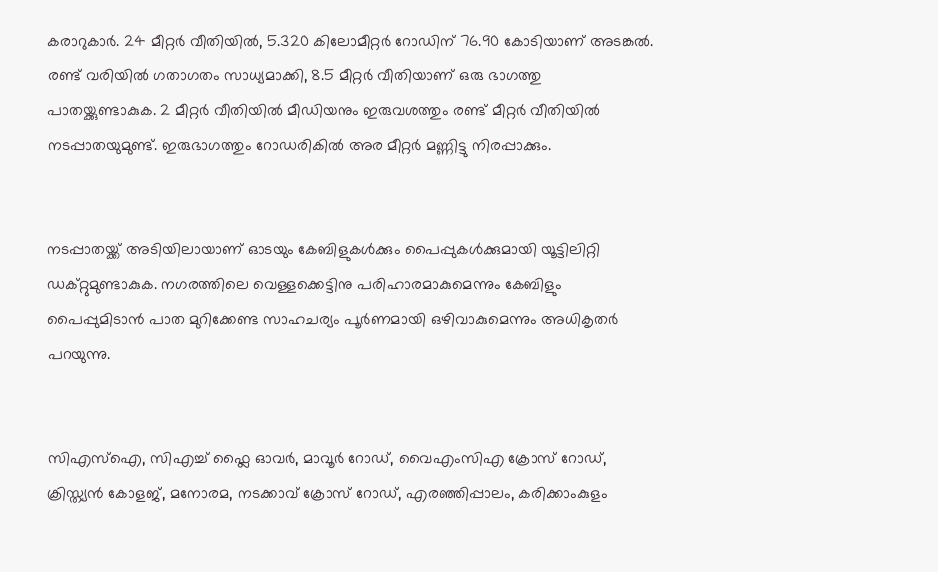കരാറുകാർ. 24 മീറ്റർ വീതിയിൽ, 5.320 കിലോമീറ്റർ റോഡിന് 76.90 കോടിയാണ് അടങ്കൽ. രണ്ട് വരിയിൽ ഗതാഗതം സാധ്യമാക്കി, 8.5 മീറ്റർ വീതിയാണ് ഒരു ഭാഗത്തു പാതയ്ക്കുണ്ടാകുക. 2 മീറ്റർ വീതിയിൽ മീഡിയനും ഇരുവശത്തും രണ്ട് മീറ്റർ വീതിയിൽ നടപ്പാതയുമുണ്ട്. ഇരുഭാഗത്തും റോഡരികിൽ അര മീറ്റർ മണ്ണിട്ടു നിരപ്പാക്കും.


നടപ്പാതയ്ക്ക് അടിയിലായാണ് ഓടയും കേബിളുകൾക്കും പൈപ്പുകൾക്കുമായി യൂട്ടിലിറ്റി ഡക്റ്റുമുണ്ടാകുക. നഗരത്തിലെ വെള്ളക്കെട്ടിനു പരിഹാരമാകുമെന്നും കേബിളും പൈപ്പുമിടാൻ പാത മുറിക്കേണ്ട സാഹചര്യം പൂർണമായി ഒഴിവാകുമെന്നും അധികൃതർ പറയുന്നു.


സിഎസ്ഐ, സിഎച്ച് ഫ്ലൈ ഓവർ, മാവൂർ റോഡ്, വൈഎംസിഎ ക്രോസ് റോഡ്, ക്രിസ്ത്യൻ കോളജ്, മനോരമ, നടക്കാവ് ക്രോസ് റോഡ്, എരഞ്ഞിപ്പാലം, കരിക്കാംകുളം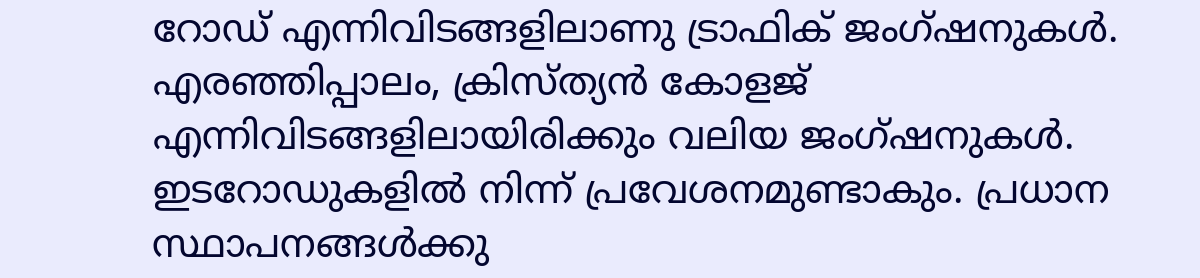റോഡ് എന്നിവിടങ്ങളിലാണു ട്രാഫിക് ജംഗ്ഷനുകള്‍. എരഞ്ഞിപ്പാലം, ക്രിസ്ത്യൻ കോളജ് എന്നിവിടങ്ങളിലായിരിക്കും വലിയ ജംഗ്ഷനുകൾ. ഇടറോഡുകളിൽ നിന്ന് പ്രവേശനമുണ്ടാകും. പ്രധാന സ്ഥാപനങ്ങൾക്കു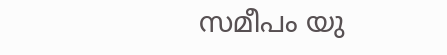സമീപം യു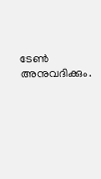ടേൺ അനുവദിക്കും.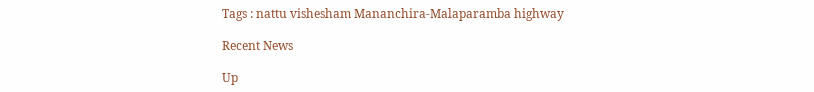Tags : nattu vishesham Mananchira-Malaparamba highway

Recent News

Up